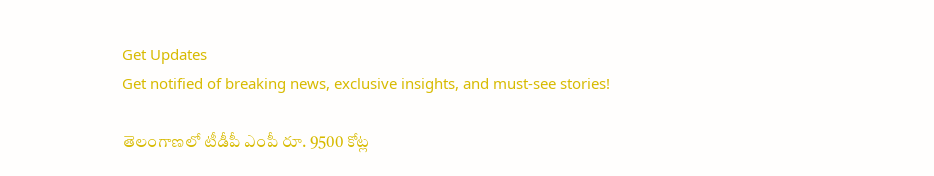Get Updates
Get notified of breaking news, exclusive insights, and must-see stories!

తెలంగాణలో టీడీపీ ఎంపీ రూ. 9500 కోట్ల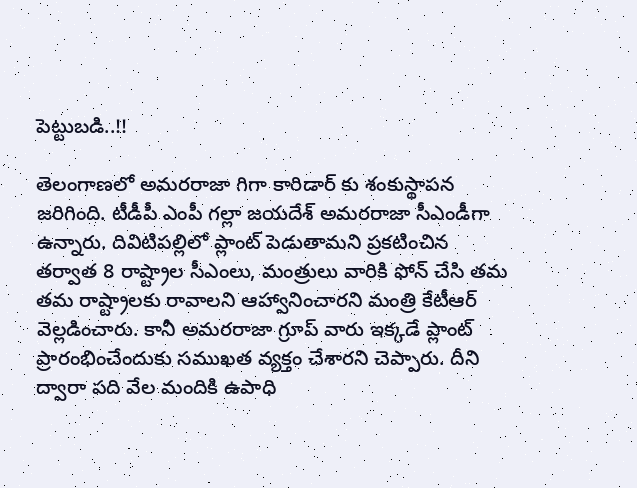పెట్టుబడి..!!

తెలంగాణలో అమరరాజా గిగా కారిడార్‌ కు శంకుస్థాపన జరిగింది. టీడీపీ ఎంపీ గల్లా జయదేశ్ అమరరాజా సీఎండీగా ఉన్నారు. దివిటిప‌ల్లిలో ప్లాంట్ పెడుతామ‌ని ప్ర‌క‌టించిన త‌ర్వాత 8 రాష్ట్రాల సీఎంలు, మంత్రులు వారికి ఫోన్ చేసి త‌మ త‌మ రాష్ట్రాల‌కు రావాల‌ని ఆహ్వానించారని మంత్రి కేటీఆర్ వెల్లడించారు. కానీ అమ‌ర‌రాజా గ్రూప్ వారు ఇక్క‌డే ప్లాంట్ ప్రారంభించేందుకు స‌ముఖ‌త వ్య‌క్తం చేశారని చెప్పారు. దీని ద్వారా పది వేల మందికి ఉపాధి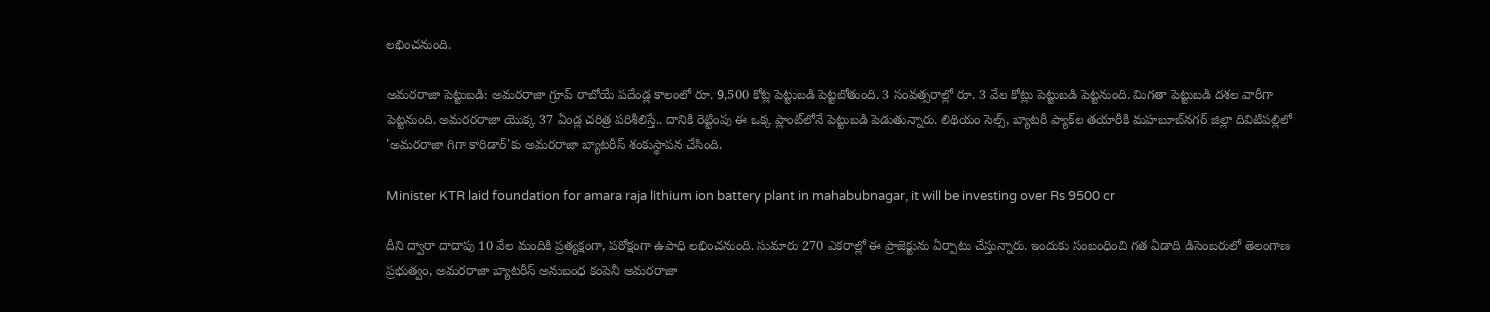లభించనుంది.

అమరరాజా పెట్టుబడి: అమ‌ర‌రాజా గ్రూప్ రాబోయే ప‌దేండ్ల కాలంలో రూ. 9,500 కోట్ల పెట్టుబ‌డి పెట్ట‌బోతుంది. 3 సంవ‌త్స‌రాల్లో రూ. 3 వేల కోట్లు పెట్టుబ‌డి పెట్ట‌నుంది. మిగ‌తా పెట్టుబ‌డి ద‌శ‌ల వారీగా పెట్ట‌నుంది. అమ‌ర‌ర‌రాజా యొక్క 37 ఏండ్ల చ‌రిత్ర పరిశీలిస్తే.. దానికి రెట్టింపు ఈ ఒక్క ప్లాంట్‌లోనే పెట్టుబ‌డి పెడుతున్నారు. లిథియం సెల్స్‌, బ్యాటరీ ప్యాక్‌ల తయారీకి మహబూబ్‌నగర్‌ జిల్లా దివిటిపల్లిలో 'అమరరాజా గిగా కారిడార్‌'కు అమరరాజా బ్యాటరీస్‌ శంకుస్థాపన చేసింది.

Minister KTR laid foundation for amara raja lithium ion battery plant in mahabubnagar, it will be investing over Rs 9500 cr

దీని ద్వారా దాదాపు 10 వేల మందికి ప్రత్యక్షంగా, పరోక్షంగా ఉపాధి లభించనుంది. సుమారు 270 ఎకరాల్లో ఈ ప్రాజెక్టును ఏర్పాటు చేస్తున్నారు. ఇందుకు సంబంధించి గత ఏడాది డిసెంబరులో తెలంగాణ ప్రభుత్వం, అమరరాజా బ్యాటరీస్‌ అనుబంధ కంపెనీ అమరరాజా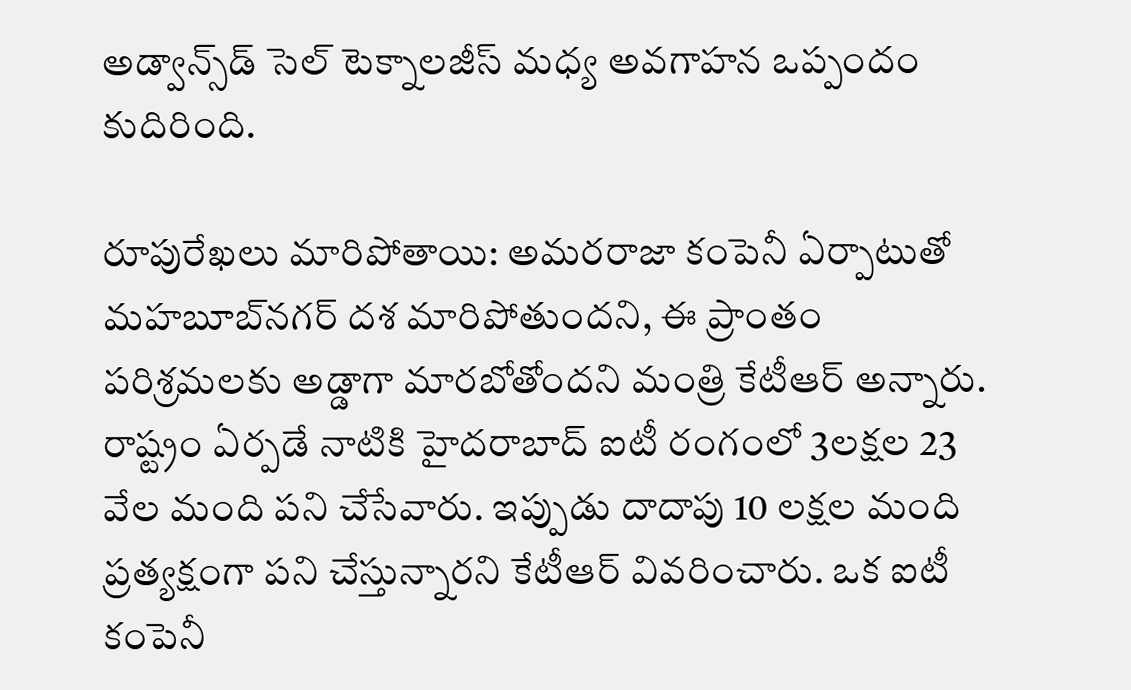అడ్వాన్స్‌డ్‌ సెల్‌ టెక్నాలజీస్‌ మధ్య అవగాహన ఒప్పందం కుదిరింది.

రూపురేఖ‌లు మారిపోతాయి: అమరరాజా కంపెనీ ఏర్పాటుతో మహబూబ్‌నగర్‌ దశ మారిపోతుందని, ఈ ప్రాంతం పరిశ్రమలకు అడ్డాగా మారబోతోందని మంత్రి కేటీఆర్‌ అన్నారు. రాష్ట్రం ఏర్ప‌డే నాటికి హైద‌రాబాద్ ఐటీ రంగంలో 3ల‌క్ష‌ల 23 వేల మంది ప‌ని చేసేవారు. ఇప్పుడు దాదాపు 10 ల‌క్ష‌ల మంది ప్ర‌త్య‌క్షంగా ప‌ని చేస్తున్నారని కేటీఆర్ వివ‌రించారు. ఒక ఐటీ కంపెనీ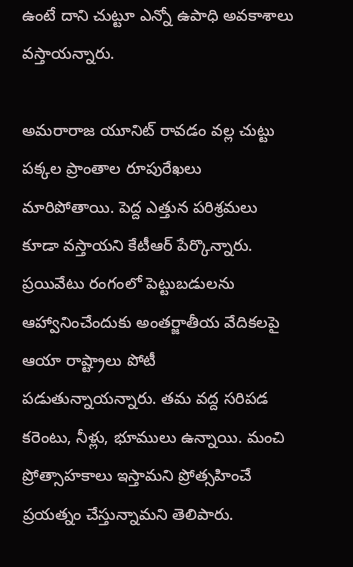ఉంటే దాని చుట్టూ ఎన్నో ఉపాధి అవ‌కాశాలు వ‌స్తాయన్నారు.

అమ‌రారాజ యూనిట్ రావ‌డం వ‌ల్ల చుట్టు ప‌క్క‌ల ప్రాంతాల రూపురేఖ‌లు మారిపోతాయి. పెద్ద ఎత్తున ప‌రిశ్ర‌మ‌లు కూడా వ‌స్తాయని కేటీఆర్ పేర్కొన్నారు. ప్ర‌యివేటు రంగంలో పెట్టుబ‌డుల‌ను ఆహ్వానించేందుకు అంత‌ర్జాతీయ వేదిక‌లపై ఆయా రాష్ట్రాలు పోటీ ప‌డుతున్నాయన్నారు. త‌మ వ‌ద్ద స‌రిప‌డ క‌రెంటు, నీళ్లు, భూములు ఉన్నాయి. మంచి ప్రోత్సాహ‌కాలు ఇస్తామ‌ని ప్రోత్స‌హించే ప్ర‌య‌త్నం చేస్తున్నామ‌ని తెలిపారు.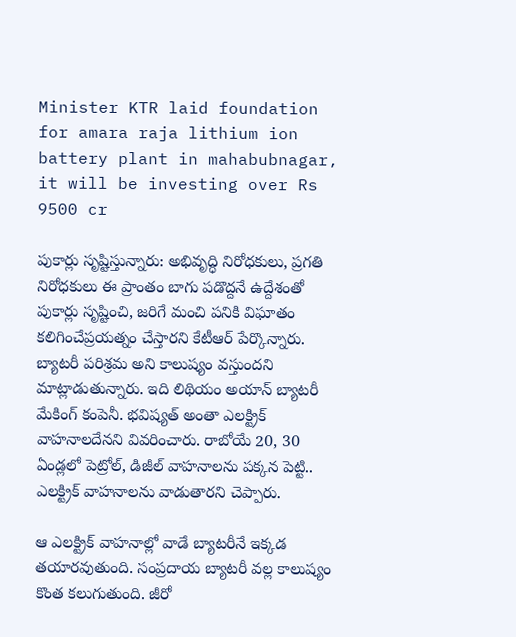Minister KTR laid foundation for amara raja lithium ion battery plant in mahabubnagar, it will be investing over Rs 9500 cr

పుకార్లు సృష్టిస్తున్నారు: అభివృద్ధి నిరోధ‌కులు, ప్ర‌గతి నిరోధ‌కులు ఈ ప్రాంతం బాగు ప‌డొద్ద‌నే ఉద్దేశంతో పుకార్లు సృష్టించి, జ‌రిగే మంచి ప‌నికి విఘాతం క‌లిగించేప్ర‌య‌త్నం చేస్తారని కేటీఆర్ పేర్కొన్నారు. బ్యాట‌రీ ప‌రిశ్ర‌మ అని కాలుష్యం వ‌స్తుంద‌ని మాట్లాడుతున్నారు. ఇది లిథియం అయాన్ బ్యాట‌రీ మేకింగ్ కంపెనీ. భ‌విష్య‌త్ అంతా ఎల‌క్ట్రిక్ వాహ‌నాల‌దేనని వివరించారు. రాబోయే 20, 30 ఏండ్ల‌లో పెట్రోల్, డిజీల్ వాహ‌నాల‌ను ప‌క్క‌న పెట్టి.. ఎల‌క్ట్రిక్ వాహ‌నాల‌ను వాడుతారని చెప్పారు.

ఆ ఎల‌క్ట్రిక్ వాహ‌నాల్లో వాడే బ్యాట‌రీనే ఇక్క‌డ త‌యార‌వుతుంది. సంప్ర‌దాయ బ్యాట‌రీ వ‌ల్ల కాలుష్యం కొంత క‌లుగుతుంది. జీరో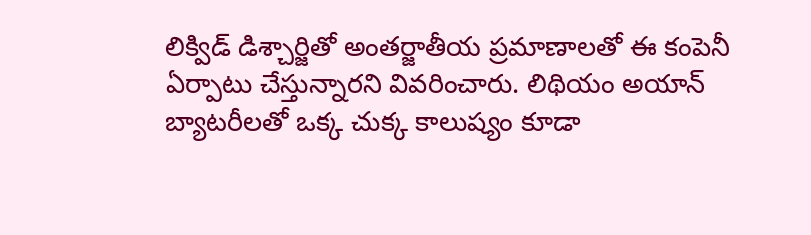లిక్విడ్ డిశ్చార్జితో అంత‌ర్జాతీయ ప్ర‌మాణాల‌తో ఈ కంపెనీ ఏర్పాటు చేస్తున్నారని వివరించారు. లిథియం అయాన్ బ్యాట‌రీల‌తో ఒక్క చుక్క కాలుష్యం కూడా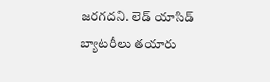జ‌ర‌గ‌దని. లెడ్ యాసిడ్ బ్యాట‌రీలు త‌యారు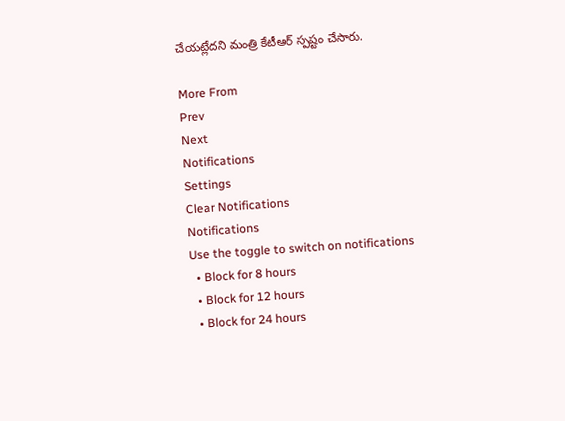చేయ‌ట్లేదని మంత్రి కేటీఆర్ స్పష్టం చేసారు.

More From
Prev
Next
Notifications
Settings
Clear Notifications
Notifications
Use the toggle to switch on notifications
  • Block for 8 hours
  • Block for 12 hours
  • Block for 24 hours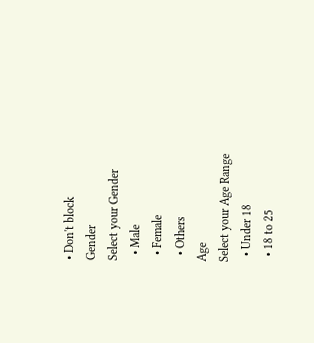• Don't block
Gender
Select your Gender
  • Male
  • Female
  • Others
Age
Select your Age Range
  • Under 18
  • 18 to 25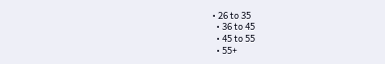• 26 to 35
  • 36 to 45
  • 45 to 55
  • 55+